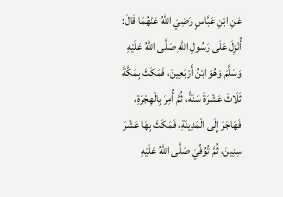عَنِ ‌ابْنِ عَبَّاسٍ رَضِيَ اللهُ عَنْهُمَا قَالَ:
أُنْزِلَ عَلَى رَسُولِ اللهِ صَلَّى اللهُ عَلَيْهِ وَسَلَّمَ وَهُوَ ابْنُ أَرْبَعِينَ، فَمَكَثَ بِمَكَّةَ ثَلَاثَ عَشْرَةَ سَنَةً، ثُمَّ أُمِرَ بِالْهِجْرَةِ، فَهَاجَرَ إِلَى الْمَدِينَةِ، فَمَكَثَ بِهَا عَشْرَ سِنِينَ، ثُمَّ تُوُفِّيَ صَلَّى اللهُ عَلَيْهِ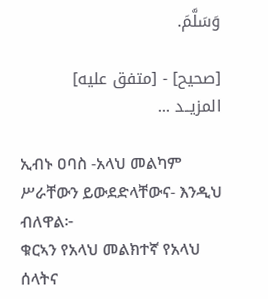وَسَلَّمَ.

[صحيح] - [متفق عليه]
المزيــد ...

ኢብኑ ዐባስ -አላህ መልካም ሥራቸውን ይውደድላቸውና- እንዲህ ብለዋል፦
ቁርኣን የአላህ መልክተኛ የአላህ ሰላትና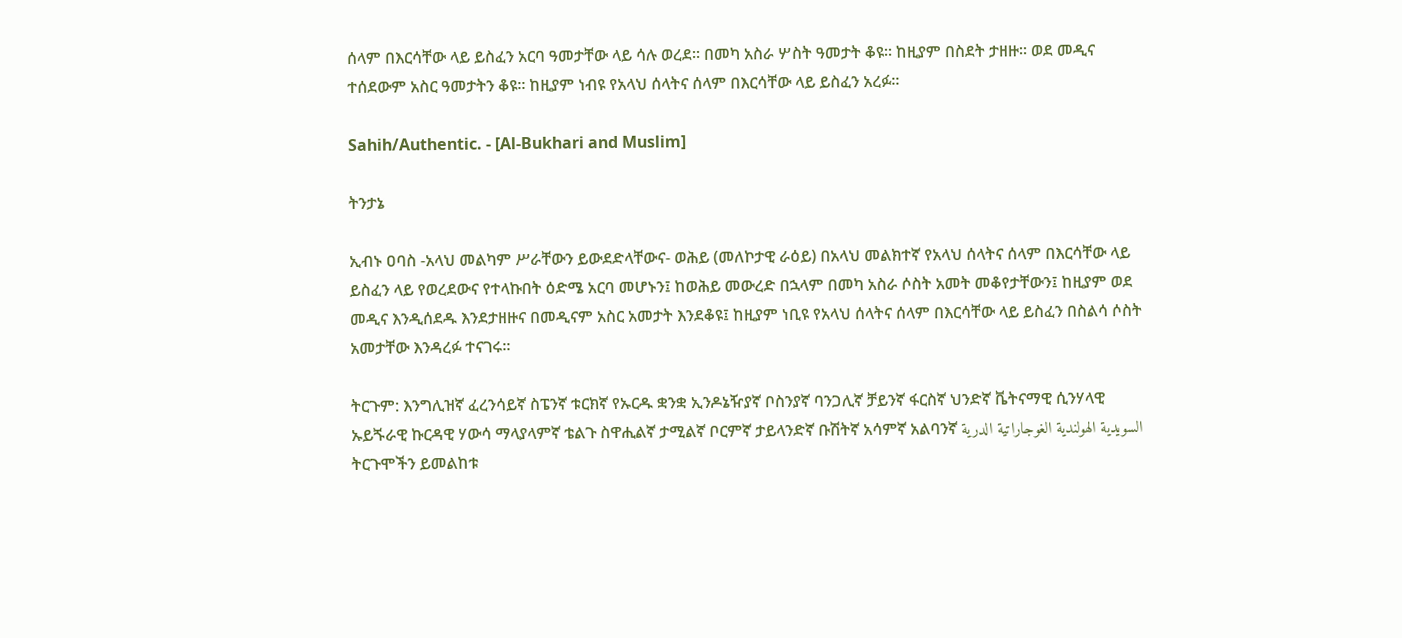ሰላም በእርሳቸው ላይ ይስፈን አርባ ዓመታቸው ላይ ሳሉ ወረደ። በመካ አስራ ሦስት ዓመታት ቆዩ። ከዚያም በስደት ታዘዙ። ወደ መዲና ተሰደውም አስር ዓመታትን ቆዩ። ከዚያም ነብዩ የአላህ ሰላትና ሰላም በእርሳቸው ላይ ይስፈን አረፉ።

Sahih/Authentic. - [Al-Bukhari and Muslim]

ትንታኔ

ኢብኑ ዐባስ -አላህ መልካም ሥራቸውን ይውደድላቸውና- ወሕይ (መለኮታዊ ራዕይ) በአላህ መልክተኛ የአላህ ሰላትና ሰላም በእርሳቸው ላይ ይስፈን ላይ የወረደውና የተላኩበት ዕድሜ አርባ መሆኑን፤ ከወሕይ መውረድ በኋላም በመካ አስራ ሶስት አመት መቆየታቸውን፤ ከዚያም ወደ መዲና እንዲሰደዱ እንደታዘዙና በመዲናም አስር አመታት እንደቆዩ፤ ከዚያም ነቢዩ የአላህ ሰላትና ሰላም በእርሳቸው ላይ ይስፈን በስልሳ ሶስት አመታቸው እንዳረፉ ተናገሩ።

ትርጉም: እንግሊዝኛ ፈረንሳይኛ ስፔንኛ ቱርክኛ የኡርዱ ቋንቋ ኢንዶኔዥያኛ ቦስንያኛ ባንጋሊኛ ቻይንኛ ፋርስኛ ህንድኛ ቬትናማዊ ሲንሃላዊ ኡይጙራዊ ኩርዳዊ ሃውሳ ማላያላምኛ ቴልጉ ስዋሒልኛ ታሚልኛ ቦርምኛ ታይላንድኛ ቡሽትኛ አሳምኛ አልባንኛ السويدية الهولندية الغوجاراتية الدرية
ትርጉሞችን ይመልከቱ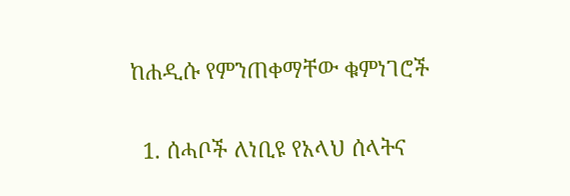ከሐዲሱ የምንጠቀማቸው ቁምነገሮች

  1. ሰሓቦች ለነቢዩ የአላህ ሰላትና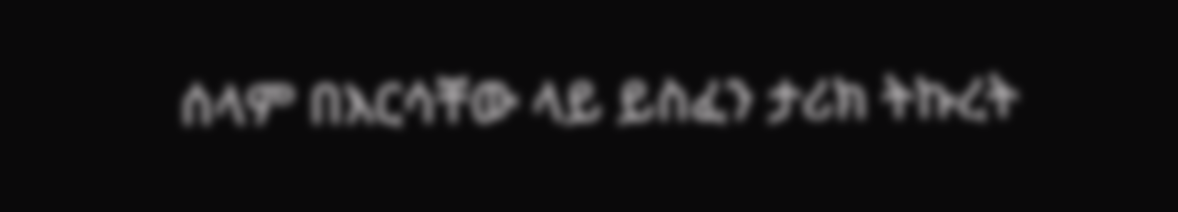ሰላም በእርሳቸው ላይ ይስፈን ታሪክ ትኩረት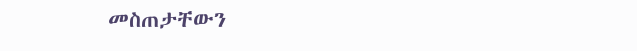መስጠታቸውን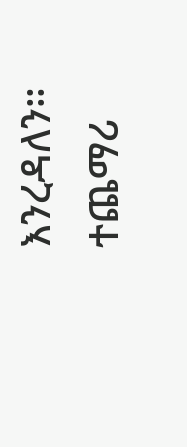እንረዳለን።
ተጨማሪ